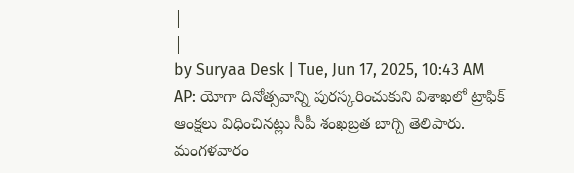|
|
by Suryaa Desk | Tue, Jun 17, 2025, 10:43 AM
AP: యోగా దినోత్సవాన్ని పురస్కరించుకుని విశాఖలో ట్రాఫిక్ ఆంక్షలు విధించినట్లు సీపీ శంఖబ్రత బాగ్చి తెలిపారు. మంగళవారం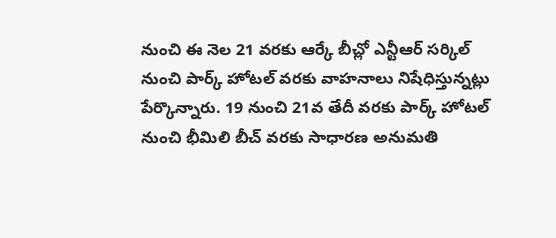నుంచి ఈ నెల 21 వరకు ఆర్కే బీచ్లో ఎన్టీఆర్ సర్కిల్ నుంచి పార్క్ హోటల్ వరకు వాహనాలు నిషేధిస్తున్నట్లు పేర్కొన్నారు. 19 నుంచి 21వ తేదీ వరకు పార్క్ హోటల్ నుంచి భీమిలి బీచ్ వరకు సాధారణ అనుమతి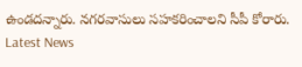ఉండదన్నారు. నగరవాసులు సహకరించాలని సీపీ కోరారు.
Latest News